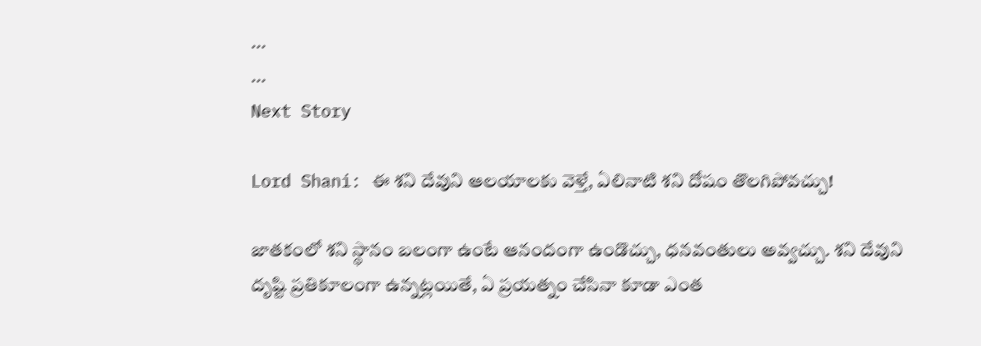...
...
Next Story

Lord Shani: ఈ శని దేవుని ఆలయాలకు వెళ్తే, ఏలినాటి శని దోషం తొలగిపోవచ్చు!

జాతకంలో శని స్థానం బలంగా ఉంటే ఆనందంగా ఉండొచ్చు, ధనవంతులు అవ్వచ్చు. శని దేవుని దృష్టి ప్రతికూలంగా ఉన్నట్లయితే, ఏ ప్రయత్నం చేసినా కూడా ఎంత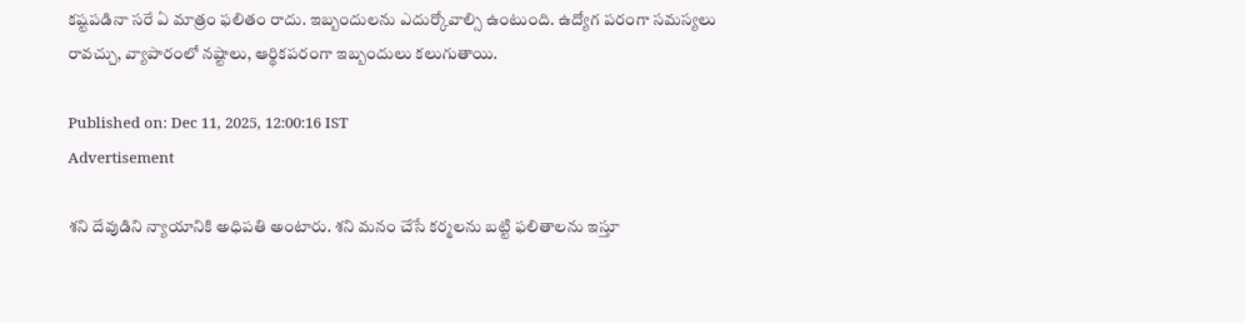కష్టపడినా సరే ఏ మాత్రం ఫలితం రాదు. ఇబ్బందులను ఎదుర్కోవాల్సి ఉంటుంది. ఉద్యోగ పరంగా సమస్యలు రావచ్చు, వ్యాపారంలో నష్టాలు, ఆర్థికపరంగా ఇబ్బందులు కలుగుతాయి.

Published on: Dec 11, 2025, 12:00:16 IST
Advertisement

శని దేవుడిని న్యాయానికి అధిపతి అంటారు. శని మనం చేసే కర్మలను బట్టి ఫలితాలను ఇస్తూ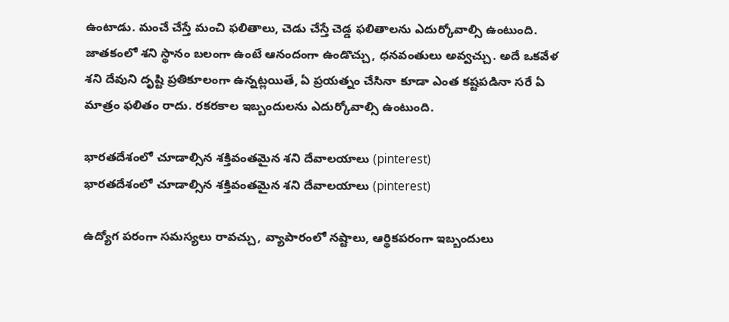ఉంటాడు. మంచే చేస్తే మంచి ఫలితాలు, చెడు చేస్తే చెడ్డ ఫలితాలను ఎదుర్కోవాల్సి ఉంటుంది. జాతకంలో శని స్థానం బలంగా ఉంటే ఆనందంగా ఉండొచ్చు, ధనవంతులు అవ్వచ్చు. అదే ఒకవేళ శని దేవుని దృష్టి ప్రతికూలంగా ఉన్నట్లయితే, ఏ ప్రయత్నం చేసినా కూడా ఎంత కష్టపడినా సరే ఏ మాత్రం ఫలితం రాదు. రకరకాల ఇబ్బందులను ఎదుర్కోవాల్సి ఉంటుంది.

భారతదేశంలో చూడాల్సిన శక్తివంతమైన శని దేవాలయాలు (pinterest)
భారతదేశంలో చూడాల్సిన శక్తివంతమైన శని దేవాలయాలు (pinterest)

ఉద్యోగ పరంగా సమస్యలు రావచ్చు, వ్యాపారంలో నష్టాలు, ఆర్థికపరంగా ఇబ్బందులు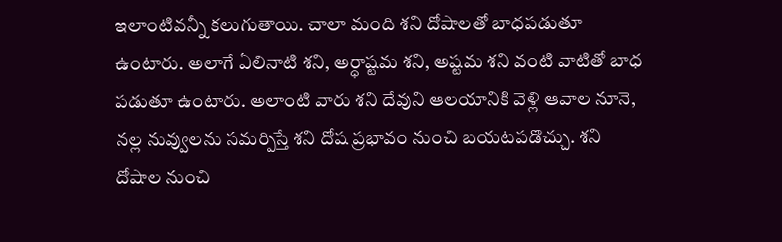ఇలాంటివన్నీ కలుగుతాయి. చాలా మంది శని దోషాలతో బాధపడుతూ ఉంటారు. అలాగే ఏలినాటి శని, అర్ధాష్టమ శని, అష్టమ శని వంటి వాటితో బాధ పడుతూ ఉంటారు. అలాంటి వారు శని దేవుని ఆలయానికి వెళ్లి ఆవాల నూనె, నల్ల నువ్వులను సమర్పిస్తే శని దోష ప్రభావం నుంచి బయటపడొచ్చు. శని దోషాల నుంచి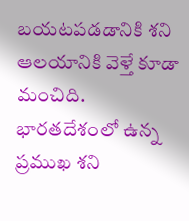బయటపడడానికి శని ఆలయానికి వెళ్తే కూడా మంచిది. భారతదేశంలో ఉన్న ప్రముఖ శని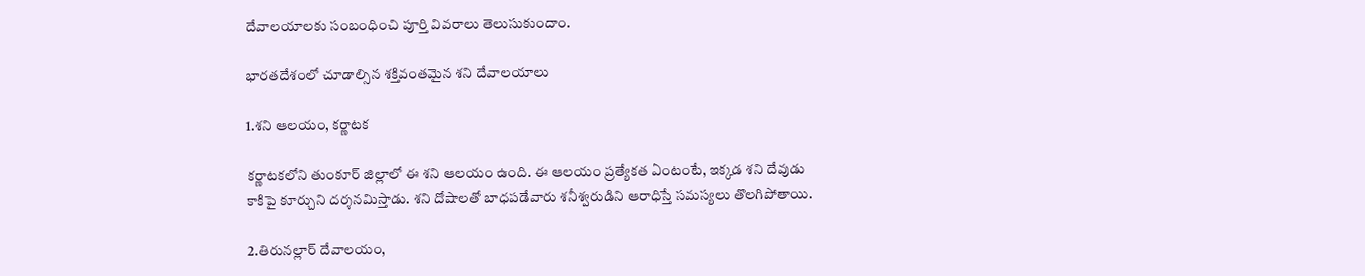దేవాలయాలకు సంబంధించి పూర్తి వివరాలు తెలుసుకుందాం.

భారతదేశంలో చూడాల్సిన శక్తివంతమైన శని దేవాలయాలు

1.శని ఆలయం, కర్ణాటక

కర్ణాటకలోని తుంకూర్ జిల్లాలో ఈ శని ఆలయం ఉంది. ఈ ఆలయం ప్రత్యేకత ఏంటంటే, ఇక్కడ శని దేవుడు కాకిపై కూర్చుని దర్శనమిస్తాడు. శని దోషాలతో బాధపడేవారు శనీశ్వరుడిని ఆరాధిస్తే సమస్యలు తొలగిపోతాయి.

2.తిరునల్లార్ దేవాలయం,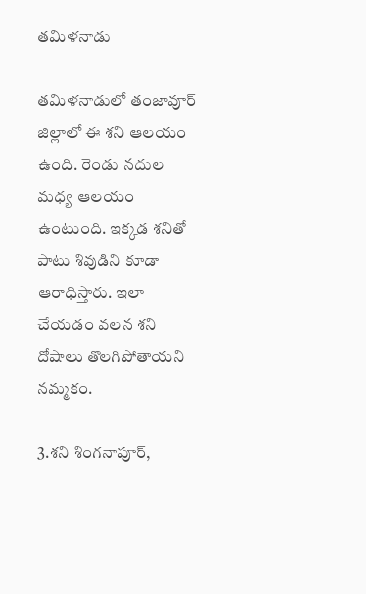తమిళనాడు

తమిళనాడులో తంజావూర్ జిల్లాలో ఈ శని ఆలయం ఉంది. రెండు నదుల మధ్య ఆలయం ఉంటుంది. ఇక్కడ శనితో పాటు శివుడిని కూడా ఆరాధిస్తారు. ఇలా చేయడం వలన శని దోషాలు తొలగిపోతాయని నమ్మకం.

3.శని శింగనాపూర్,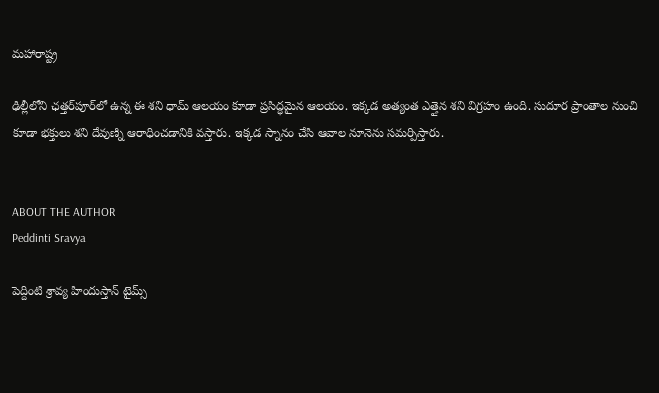మహారాష్ట్ర

ఢిల్లీలోని ఛత్తర్‌పూర్‌లో ఉన్న ఈ శని ధామ్ ఆలయం కూడా ప్రసిద్ధమైన ఆలయం. ఇక్కడ అత్యంత ఎత్తైన శని విగ్రహం ఉంది. సుదూర ప్రాంతాల నుంచి కూడా భక్తులు శని దేవుణ్ని ఆరాధించడానికి వస్తారు. ఇక్కడ స్నానం చేసి ఆవాల నూనెను సమర్పిస్తారు.


ABOUT THE AUTHOR
Peddinti Sravya

పెద్దింటి శ్రావ్య హిందుస్తాన్ టైమ్స్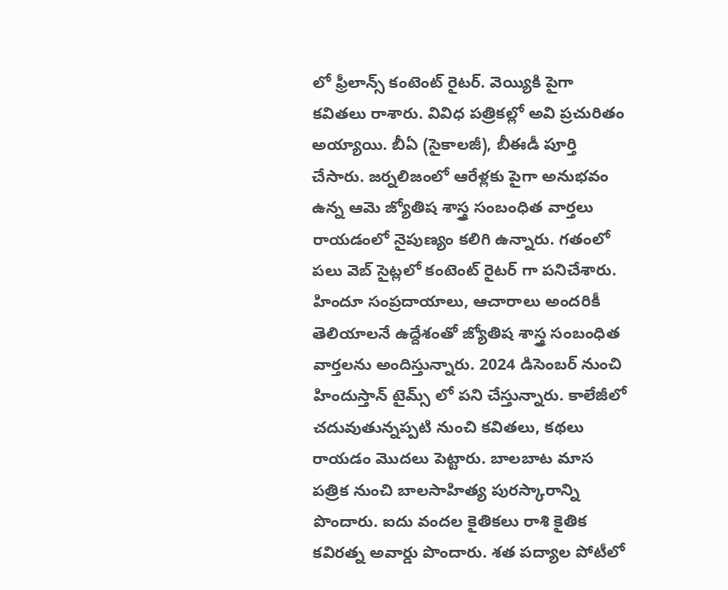లో ఫ్రీలాన్స్ కంటెంట్ రైటర్. వెయ్యికి పైగా కవితలు రాశారు. వివిధ పత్రికల్లో అవి ప్రచురితం అయ్యాయి. బీఏ (సైకాలజీ), బీఈడీ పూర్తి చేసారు. జర్నలిజంలో ఆరేళ్లకు పైగా అనుభవం ఉన్న ఆమె జ్యోతిష శాస్త్ర సంబంధిత వార్తలు రాయడంలో నైపుణ్యం కలిగి ఉన్నారు. గతంలో పలు వెబ్ సైట్లలో కంటెంట్ రైటర్ గా పనిచేశారు. హిందూ సంప్రదాయాలు, ఆచారాలు అందరికీ తెలియాలనే ఉద్దేశంతో జ్యోతిష శాస్త్ర సంబంధిత వార్తలను అందిస్తున్నారు. 2024 డిసెంబర్ నుంచి హిందుస్తాన్ టైమ్స్ లో పని చేస్తున్నారు. కాలేజీలో చదువుతున్నప్పటి నుంచి కవితలు, కథలు రాయడం మొదలు పెట్టారు. బాలబాట మాస పత్రిక నుంచి బాలసాహిత్య పురస్కారాన్ని పొందారు. ఐదు వందల కైతికలు రాశి కైతిక కవిరత్న అవార్డు పొందారు. శత పద్యాల పోటీలో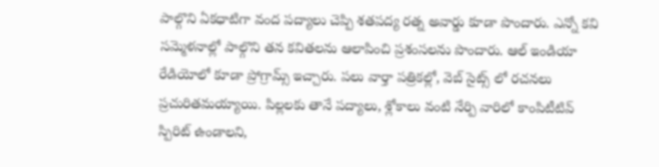పాల్గొని ఏకధాటిగా వంద పద్యాలు చెప్పి శతపద్య రత్న అవార్డు కూడా పొందారు. ఎన్నో కవి సమ్మెళనాల్లో పాల్గొని తన కవితలను ఆలాపించి ప్రశంసలను పొందారు. ఆల్ ఇండియా రేడియోలో కూడా ప్రోగ్రామ్స్ ఇచ్చారు. పలు వార్తా పత్రికల్లో, వెబ్ సైట్స్ లో రచనలు ప్రచురితమయ్యాయి. పిల్లలకు తానే పద్యాలు, శ్లోకాలు వంటి నేర్పి వారిలో కాంపిటీటివ్ స్పిరిట్ ఉండాలని,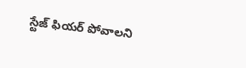స్టేజ్ ఫియర్ పోవాలని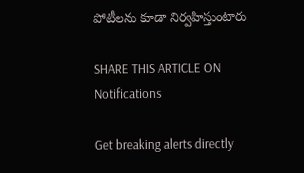పోటీలను కూడా నిర్వహిస్తుంటారు

SHARE THIS ARTICLE ON
Notifications

Get breaking alerts directly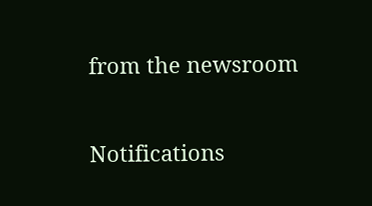from the newsroom

Notifications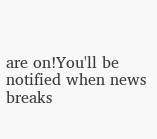are on!You'll be notified when news breaks